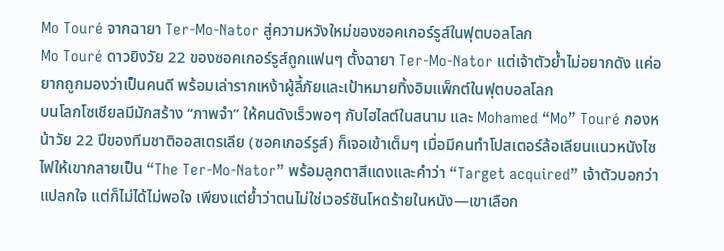Mo Touré จากฉายา Ter‑Mo‑Nator สู่ความหวังใหม่ของซอคเกอร์รูส์ในฟุตบอลโลก
Mo Touré ดาวยิงวัย 22 ของซอคเกอร์รูส์ถูกแฟนๆ ตั้งฉายา Ter‑Mo‑Nator แต่เจ้าตัวย้ำไม่อยากดัง แค่อยากถูกมองว่าเป็นคนดี พร้อมเล่ารากเหง้าผู้ลี้ภัยและเป้าหมายทิ้งอิมแพ็กต์ในฟุตบอลโลก
บนโลกโซเชียลมีมักสร้าง “ภาพจำ” ให้คนดังเร็วพอๆ กับไฮไลต์ในสนาม และ Mohamed “Mo” Touré กองหน้าวัย 22 ปีของทีมชาติออสเตรเลีย (ซอคเกอร์รูส์) ก็เจอเข้าเต็มๆ เมื่อมีคนทำโปสเตอร์ล้อเลียนแนวหนังไซไฟให้เขากลายเป็น “The Ter‑Mo‑Nator” พร้อมลูกตาสีแดงและคำว่า “Target acquired” เจ้าตัวบอกว่าแปลกใจ แต่ก็ไม่ได้ไม่พอใจ เพียงแต่ย้ำว่าตนไม่ใช่เวอร์ชันโหดร้ายในหนัง—เขาเลือก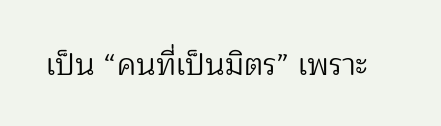เป็น “คนที่เป็นมิตร” เพราะ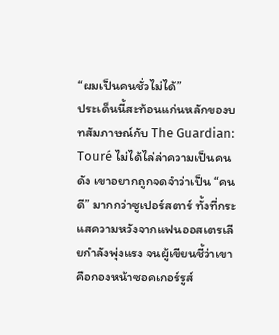“ผมเป็นคนชั่วไม่ได้”
ประเด็นนี้สะท้อนแก่นหลักของบทสัมภาษณ์กับ The Guardian: Touré ไม่ได้ไล่ล่าความเป็นคนดัง เขาอยากถูกจดจำว่าเป็น “คนดี” มากกว่าซูเปอร์สตาร์ ทั้งที่กระแสความหวังจากแฟนออสเตรเลียกำลังพุ่งแรง จนผู้เขียนชี้ว่าเขาคือกองหน้าซอคเกอร์รูส์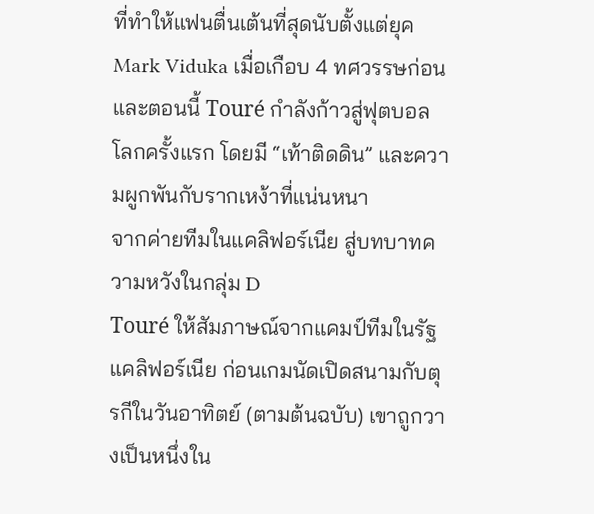ที่ทำให้แฟนตื่นเต้นที่สุดนับตั้งแต่ยุค Mark Viduka เมื่อเกือบ 4 ทศวรรษก่อน และตอนนี้ Touré กำลังก้าวสู่ฟุตบอลโลกครั้งแรก โดยมี “เท้าติดดิน” และความผูกพันกับรากเหง้าที่แน่นหนา
จากค่ายทีมในแคลิฟอร์เนีย สู่บทบาทความหวังในกลุ่ม D
Touré ให้สัมภาษณ์จากแคมป์ทีมในรัฐแคลิฟอร์เนีย ก่อนเกมนัดเปิดสนามกับตุรกีในวันอาทิตย์ (ตามต้นฉบับ) เขาถูกวางเป็นหนึ่งใน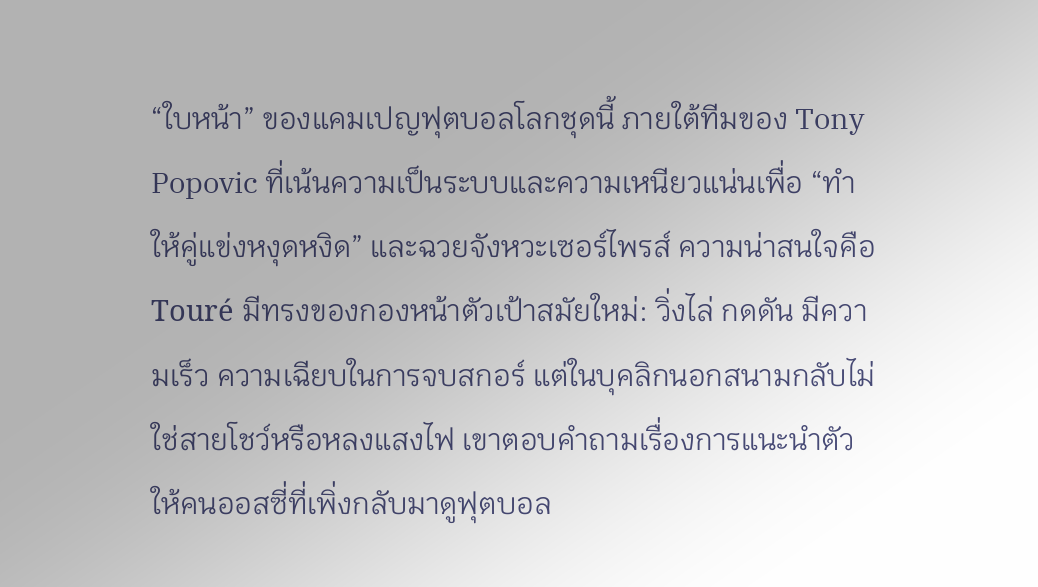“ใบหน้า” ของแคมเปญฟุตบอลโลกชุดนี้ ภายใต้ทีมของ Tony Popovic ที่เน้นความเป็นระบบและความเหนียวแน่นเพื่อ “ทำให้คู่แข่งหงุดหงิด” และฉวยจังหวะเซอร์ไพรส์ ความน่าสนใจคือ Touré มีทรงของกองหน้าตัวเป้าสมัยใหม่: วิ่งไล่ กดดัน มีความเร็ว ความเฉียบในการจบสกอร์ แต่ในบุคลิกนอกสนามกลับไม่ใช่สายโชว์หรือหลงแสงไฟ เขาตอบคำถามเรื่องการแนะนำตัวให้คนออสซี่ที่เพิ่งกลับมาดูฟุตบอล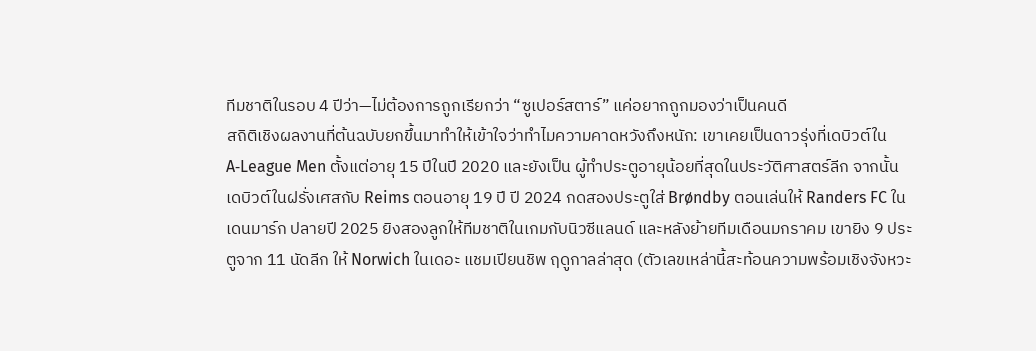ทีมชาติในรอบ 4 ปีว่า—ไม่ต้องการถูกเรียกว่า “ซูเปอร์สตาร์” แค่อยากถูกมองว่าเป็นคนดี
สถิติเชิงผลงานที่ต้นฉบับยกขึ้นมาทำให้เข้าใจว่าทำไมความคาดหวังถึงหนัก: เขาเคยเป็นดาวรุ่งที่เดบิวต์ใน A‑League Men ตั้งแต่อายุ 15 ปีในปี 2020 และยังเป็น ผู้ทำประตูอายุน้อยที่สุดในประวัติศาสตร์ลีก จากนั้นเดบิวต์ในฝรั่งเศสกับ Reims ตอนอายุ 19 ปี ปี 2024 กดสองประตูใส่ Brøndby ตอนเล่นให้ Randers FC ในเดนมาร์ก ปลายปี 2025 ยิงสองลูกให้ทีมชาติในเกมกับนิวซีแลนด์ และหลังย้ายทีมเดือนมกราคม เขายิง 9 ประตูจาก 11 นัดลีก ให้ Norwich ในเดอะ แชมเปียนชิพ ฤดูกาลล่าสุด (ตัวเลขเหล่านี้สะท้อนความพร้อมเชิงจังหวะ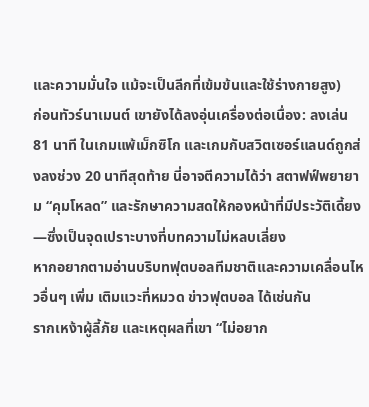และความมั่นใจ แม้จะเป็นลีกที่เข้มข้นและใช้ร่างกายสูง)
ก่อนทัวร์นาเมนต์ เขายังได้ลงอุ่นเครื่องต่อเนื่อง: ลงเล่น 81 นาที ในเกมแพ้เม็กซิโก และเกมกับสวิตเซอร์แลนด์ถูกส่งลงช่วง 20 นาทีสุดท้าย นี่อาจตีความได้ว่า สตาฟฟ์พยายาม “คุมโหลด” และรักษาความสดให้กองหน้าที่มีประวัติเดี้ยง—ซึ่งเป็นจุดเปราะบางที่บทความไม่หลบเลี่ยง
หากอยากตามอ่านบริบทฟุตบอลทีมชาติและความเคลื่อนไหวอื่นๆ เพิ่ม เติมแวะที่หมวด ข่าวฟุตบอล ได้เช่นกัน
รากเหง้าผู้ลี้ภัย และเหตุผลที่เขา “ไม่อยาก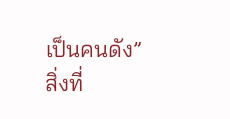เป็นคนดัง”
สิ่งที่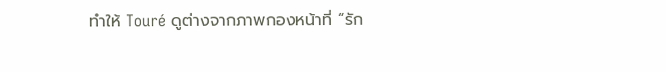ทำให้ Touré ดูต่างจากภาพกองหน้าที่ “รัก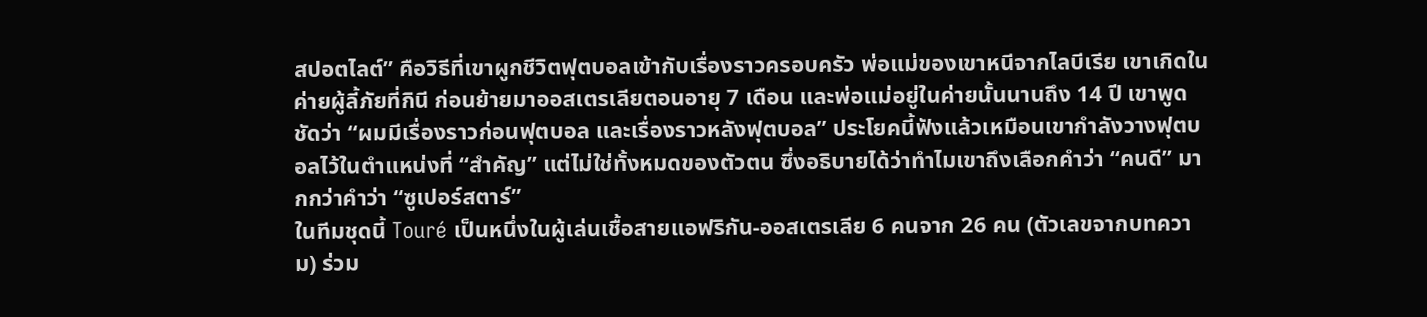สปอตไลต์” คือวิธีที่เขาผูกชีวิตฟุตบอลเข้ากับเรื่องราวครอบครัว พ่อแม่ของเขาหนีจากไลบีเรีย เขาเกิดใน ค่ายผู้ลี้ภัยที่กินี ก่อนย้ายมาออสเตรเลียตอนอายุ 7 เดือน และพ่อแม่อยู่ในค่ายนั้นนานถึง 14 ปี เขาพูดชัดว่า “ผมมีเรื่องราวก่อนฟุตบอล และเรื่องราวหลังฟุตบอล” ประโยคนี้ฟังแล้วเหมือนเขากำลังวางฟุตบอลไว้ในตำแหน่งที่ “สำคัญ” แต่ไม่ใช่ทั้งหมดของตัวตน ซึ่งอธิบายได้ว่าทำไมเขาถึงเลือกคำว่า “คนดี” มากกว่าคำว่า “ซูเปอร์สตาร์”
ในทีมชุดนี้ Touré เป็นหนึ่งในผู้เล่นเชื้อสายแอฟริกัน‑ออสเตรเลีย 6 คนจาก 26 คน (ตัวเลขจากบทความ) ร่วม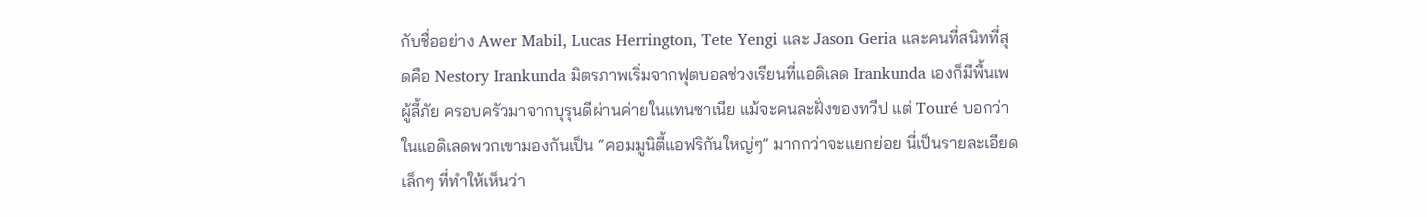กับชื่ออย่าง Awer Mabil, Lucas Herrington, Tete Yengi และ Jason Geria และคนที่สนิทที่สุดคือ Nestory Irankunda มิตรภาพเริ่มจากฟุตบอลช่วงเรียนที่แอดิเลด Irankunda เองก็มีพื้นเพผู้ลี้ภัย ครอบครัวมาจากบุรุนดีผ่านค่ายในแทนซาเนีย แม้จะคนละฝั่งของทวีป แต่ Touré บอกว่าในแอดิเลดพวกเขามองกันเป็น “คอมมูนิตี้แอฟริกันใหญ่ๆ” มากกว่าจะแยกย่อย นี่เป็นรายละเอียดเล็กๆ ที่ทำให้เห็นว่า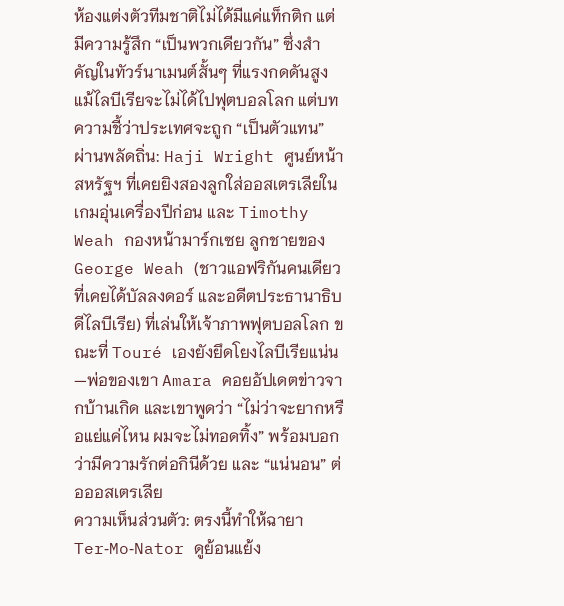ห้องแต่งตัวทีมชาติไม่ได้มีแค่แท็กติก แต่มีความรู้สึก “เป็นพวกเดียวกัน” ซึ่งสำคัญในทัวร์นาเมนต์สั้นๆ ที่แรงกดดันสูง
แม้ไลบีเรียจะไม่ได้ไปฟุตบอลโลก แต่บทความชี้ว่าประเทศจะถูก “เป็นตัวแทน” ผ่านพลัดถิ่น: Haji Wright ศูนย์หน้าสหรัฐฯ ที่เคยยิงสองลูกใส่ออสเตรเลียในเกมอุ่นเครื่องปีก่อน และ Timothy Weah กองหน้ามาร์กเซย ลูกชายของ George Weah (ชาวแอฟริกันคนเดียวที่เคยได้บัลลงดอร์ และอดีตประธานาธิบดีไลบีเรีย) ที่เล่นให้เจ้าภาพฟุตบอลโลก ขณะที่ Touré เองยังยึดโยงไลบีเรียแน่น—พ่อของเขา Amara คอยอัปเดตข่าวจากบ้านเกิด และเขาพูดว่า “ไม่ว่าจะยากหรือแย่แค่ไหน ผมจะไม่ทอดทิ้ง” พร้อมบอกว่ามีความรักต่อกินีด้วย และ “แน่นอน” ต่อออสเตรเลีย
ความเห็นส่วนตัว: ตรงนี้ทำให้ฉายา Ter‑Mo‑Nator ดูย้อนแย้ง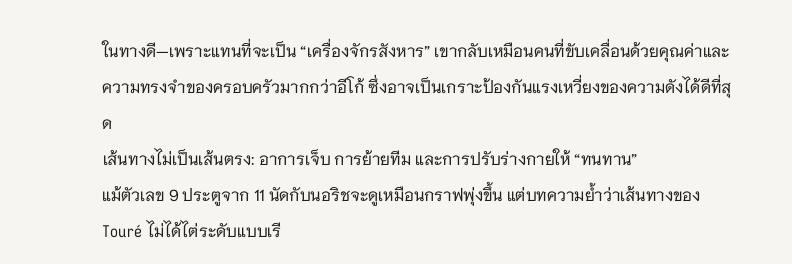ในทางดี—เพราะแทนที่จะเป็น “เครื่องจักรสังหาร” เขากลับเหมือนคนที่ขับเคลื่อนด้วยคุณค่าและความทรงจำของครอบครัวมากกว่าอีโก้ ซึ่งอาจเป็นเกราะป้องกันแรงเหวี่ยงของความดังได้ดีที่สุด
เส้นทางไม่เป็นเส้นตรง: อาการเจ็บ การย้ายทีม และการปรับร่างกายให้ “ทนทาน”
แม้ตัวเลข 9 ประตูจาก 11 นัดกับนอริชจะดูเหมือนกราฟพุ่งขึ้น แต่บทความย้ำว่าเส้นทางของ Touré ไม่ได้ไต่ระดับแบบเรี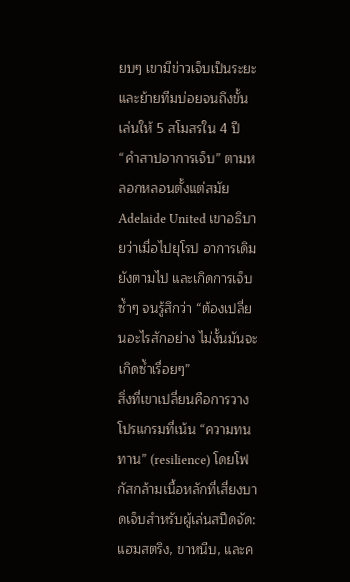ยบๆ เขามีข่าวเจ็บเป็นระยะ และย้ายทีมบ่อยจนถึงขั้น เล่นให้ 5 สโมสรใน 4 ปี “คำสาปอาการเจ็บ” ตามหลอกหลอนตั้งแต่สมัย Adelaide United เขาอธิบายว่าเมื่อไปยุโรป อาการเดิมยังตามไป และเกิดการเจ็บซ้ำๆ จนรู้สึกว่า “ต้องเปลี่ยนอะไรสักอย่าง ไม่งั้นมันจะเกิดซ้ำเรื่อยๆ”
สิ่งที่เขาเปลี่ยนคือการวางโปรแกรมที่เน้น “ความทนทาน” (resilience) โดยโฟกัสกล้ามเนื้อหลักที่เสี่ยงบาดเจ็บสำหรับผู้เล่นสปีดจัด: แฮมสตริง, ขาหนีบ, และค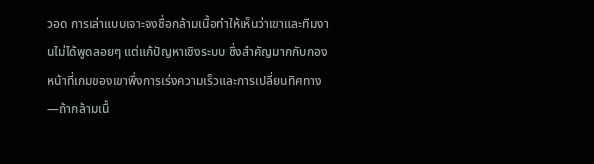วอด การเล่าแบบเจาะจงชื่อกล้ามเนื้อทำให้เห็นว่าเขาและทีมงานไม่ได้พูดลอยๆ แต่แก้ปัญหาเชิงระบบ ซึ่งสำคัญมากกับกองหน้าที่เกมของเขาพึ่งการเร่งความเร็วและการเปลี่ยนทิศทาง—ถ้ากล้ามเนื้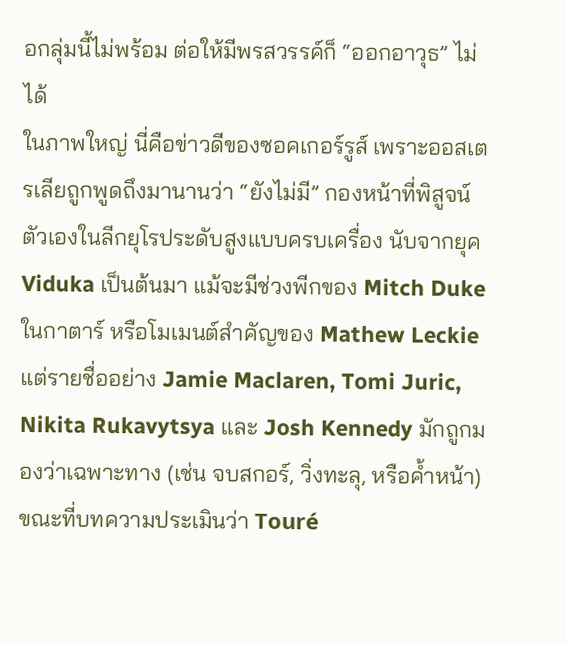อกลุ่มนี้ไม่พร้อม ต่อให้มีพรสวรรค์ก็ “ออกอาวุธ” ไม่ได้
ในภาพใหญ่ นี่คือข่าวดีของซอคเกอร์รูส์ เพราะออสเตรเลียถูกพูดถึงมานานว่า “ยังไม่มี” กองหน้าที่พิสูจน์ตัวเองในลีกยุโรประดับสูงแบบครบเครื่อง นับจากยุค Viduka เป็นต้นมา แม้จะมีช่วงพีกของ Mitch Duke ในกาตาร์ หรือโมเมนต์สำคัญของ Mathew Leckie แต่รายชื่ออย่าง Jamie Maclaren, Tomi Juric, Nikita Rukavytsya และ Josh Kennedy มักถูกมองว่าเฉพาะทาง (เช่น จบสกอร์, วิ่งทะลุ, หรือค้ำหน้า) ขณะที่บทความประเมินว่า Touré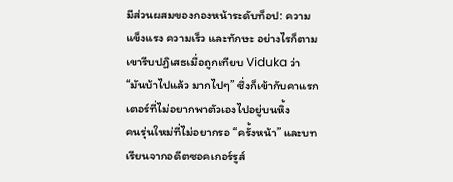มีส่วนผสมของกองหน้าระดับท็อป: ความแข็งแรง ความเร็ว และทักษะ อย่างไรก็ตาม เขารีบปฏิเสธเมื่อถูกเทียบ Viduka ว่า “มันบ้าไปแล้ว มากไปๆ” ซึ่งก็เข้ากับคาแรกเตอร์ที่ไม่อยากพาตัวเองไปอยู่บนหิ้ง
คนรุ่นใหม่ที่ไม่อยากรอ “ครั้งหน้า” และบทเรียนจากอดีตซอคเกอร์รูส์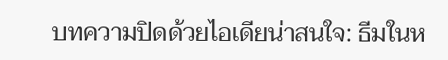บทความปิดด้วยไอเดียน่าสนใจ: ธีมในห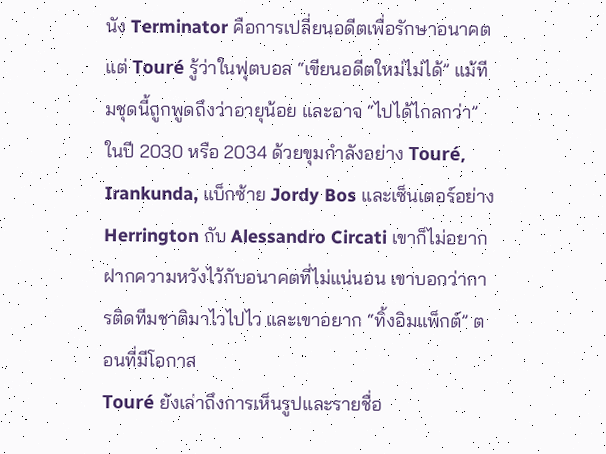นัง Terminator คือการเปลี่ยนอดีตเพื่อรักษาอนาคต แต่ Touré รู้ว่าในฟุตบอล “เขียนอดีตใหม่ไม่ได้” แม้ทีมชุดนี้ถูกพูดถึงว่าอายุน้อย และอาจ “ไปได้ไกลกว่า” ในปี 2030 หรือ 2034 ด้วยขุมกำลังอย่าง Touré, Irankunda, แบ็กซ้าย Jordy Bos และเซ็นเตอร์อย่าง Herrington กับ Alessandro Circati เขาก็ไม่อยากฝากความหวังไว้กับอนาคตที่ไม่แน่นอน เขาบอกว่าการติดทีมชาติมาไวไปไว และเขาอยาก “ทิ้งอิมแพ็กต์” ตอนที่มีโอกาส
Touré ยังเล่าถึงการเห็นรูปและรายชื่อ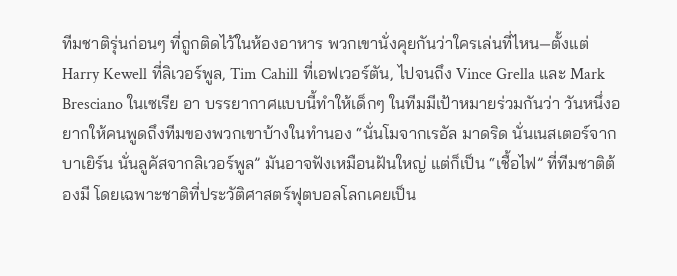ทีมชาติรุ่นก่อนๆ ที่ถูกติดไว้ในห้องอาหาร พวกเขานั่งคุยกันว่าใครเล่นที่ไหน—ตั้งแต่ Harry Kewell ที่ลิเวอร์พูล, Tim Cahill ที่เอฟเวอร์ตัน, ไปจนถึง Vince Grella และ Mark Bresciano ในเซเรีย อา บรรยากาศแบบนี้ทำให้เด็กๆ ในทีมมีเป้าหมายร่วมกันว่า วันหนึ่งอยากให้คนพูดถึงทีมของพวกเขาบ้างในทำนอง “นั่นโมจากเรอัล มาดริด นั่นเนสเตอร์จากบาเยิร์น นั่นลูคัสจากลิเวอร์พูล” มันอาจฟังเหมือนฝันใหญ่ แต่ก็เป็น “เชื้อไฟ” ที่ทีมชาติต้องมี โดยเฉพาะชาติที่ประวัติศาสตร์ฟุตบอลโลกเคยเป็น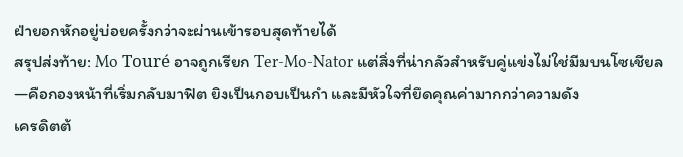ฝ่ายอกหักอยู่บ่อยครั้งกว่าจะผ่านเข้ารอบสุดท้ายได้
สรุปส่งท้าย: Mo Touré อาจถูกเรียก Ter‑Mo‑Nator แต่สิ่งที่น่ากลัวสำหรับคู่แข่งไม่ใช่มีมบนโซเชียล—คือกองหน้าที่เริ่มกลับมาฟิต ยิงเป็นกอบเป็นกำ และมีหัวใจที่ยึดคุณค่ามากกว่าความดัง
เครดิตต้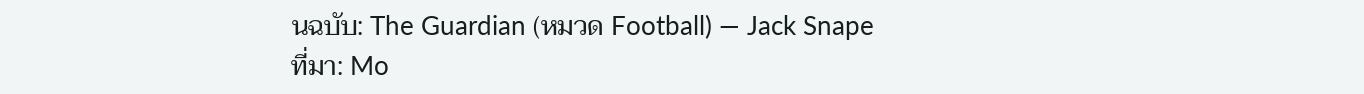นฉบับ: The Guardian (หมวด Football) — Jack Snape
ที่มา: Mo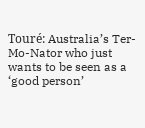Touré: Australia’s Ter-Mo-Nator who just wants to be seen as a ‘good person’